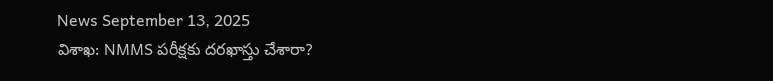News September 13, 2025
విశాఖ: NMMS పరీక్షకు దరఖాస్తు చేశారా?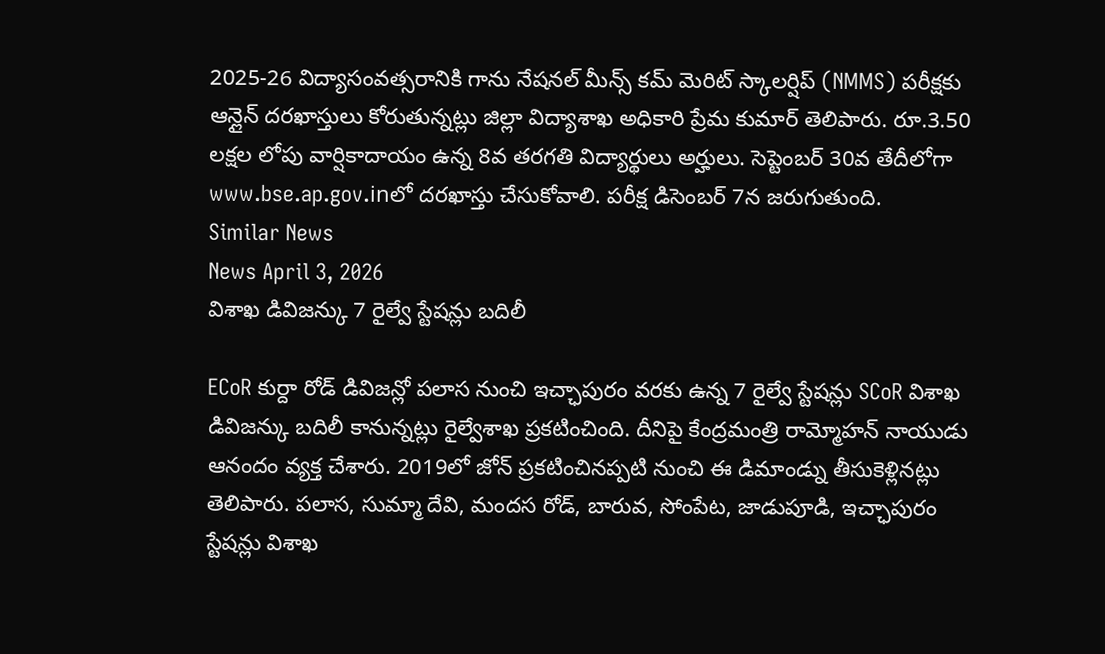2025-26 విద్యాసంవత్సరానికి గాను నేషనల్ మీన్స్ కమ్ మెరిట్ స్కాలర్షిప్ (NMMS) పరీక్షకు ఆన్లైన్ దరఖాస్తులు కోరుతున్నట్లు జిల్లా విద్యాశాఖ అధికారి ప్రేమ కుమార్ తెలిపారు. రూ.3.50 లక్షల లోపు వార్షికాదాయం ఉన్న 8వ తరగతి విద్యార్థులు అర్హులు. సెప్టెంబర్ 30వ తేదీలోగా www.bse.ap.gov.inలో దరఖాస్తు చేసుకోవాలి. పరీక్ష డిసెంబర్ 7న జరుగుతుంది.
Similar News
News April 3, 2026
విశాఖ డివిజన్కు 7 రైల్వే స్టేషన్లు బదిలీ

ECoR కుర్దా రోడ్ డివిజన్లో పలాస నుంచి ఇచ్ఛాపురం వరకు ఉన్న 7 రైల్వే స్టేషన్లు SCoR విశాఖ డివిజన్కు బదిలీ కానున్నట్లు రైల్వేశాఖ ప్రకటించింది. దీనిపై కేంద్రమంత్రి రామ్మోహన్ నాయుడు ఆనందం వ్యక్త చేశారు. 2019లో జోన్ ప్రకటించినప్పటి నుంచి ఈ డిమాండ్ను తీసుకెళ్లినట్లు తెలిపారు. పలాస, సుమ్మా దేవి, మందస రోడ్, బారువ, సోంపేట, జాడుపూడి, ఇచ్ఛాపురం స్టేషన్లు విశాఖ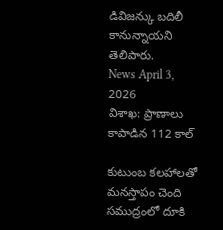డివిజన్కు బదిలీ కానున్నాయని తెలిపారు.
News April 3, 2026
విశాఖ: ప్రాణాలు కాపాడిన 112 కాల్

కుటుంబ కలహాలతో మనస్తాపం చెంది సముద్రంలో దూకి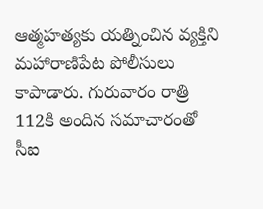ఆత్మహత్యకు యత్నించిన వ్యక్తిని మహారాణిపేట పోలీసులు కాపాడారు. గురువారం రాత్రి 112కి అందిన సమాచారంతో సీఐ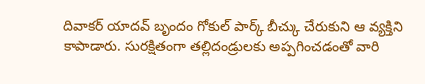దివాకర్ యాదవ్ బృందం గోకుల్ పార్క్ బీచ్కు చేరుకుని ఆ వ్యక్తిని కాపాడారు. సురక్షితంగా తల్లిదండ్రులకు అప్పగించడంతో వారి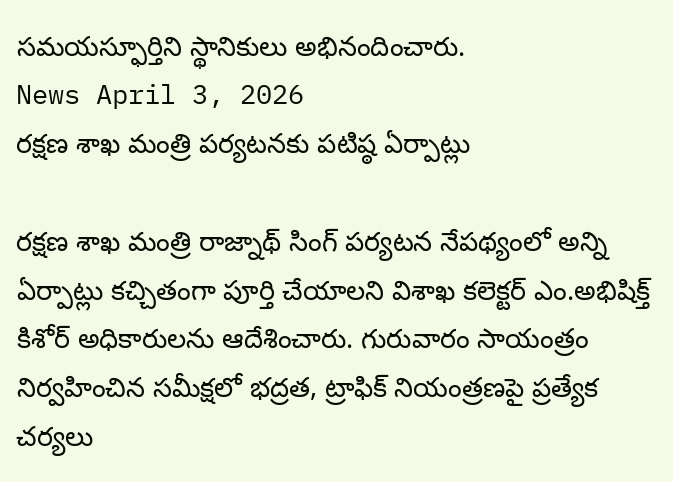సమయస్ఫూర్తిని స్థానికులు అభినందించారు.
News April 3, 2026
రక్షణ శాఖ మంత్రి పర్యటనకు పటిష్ఠ ఏర్పాట్లు

రక్షణ శాఖ మంత్రి రాజ్నాథ్ సింగ్ పర్యటన నేపథ్యంలో అన్ని ఏర్పాట్లు కచ్చితంగా పూర్తి చేయాలని విశాఖ కలెక్టర్ ఎం.అభిషిక్త్ కిశోర్ అధికారులను ఆదేశించారు. గురువారం సాయంత్రం నిర్వహించిన సమీక్షలో భద్రత, ట్రాఫిక్ నియంత్రణపై ప్రత్యేక చర్యలు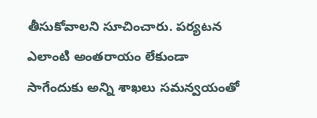తీసుకోవాలని సూచించారు. పర్యటన ఎలాంటి అంతరాయం లేకుండా సాగేందుకు అన్ని శాఖలు సమన్వయంతో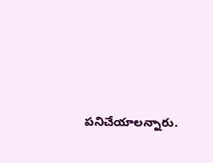పనిచేయాలన్నారు.